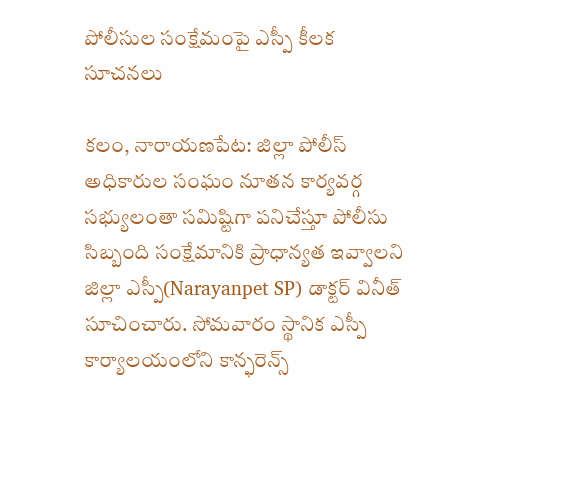పోలీసుల సంక్షేమంపై ఎస్పీ కీలక సూచనలు

కలం, నారాయణపేట: జిల్లా పోలీస్ అధికారుల సంఘం నూతన కార్యవర్గ సభ్యులంతా సమిష్టిగా పనిచేస్తూ పోలీసు సిబ్బంది సంక్షేమానికి ప్రాధాన్యత ఇవ్వాలని జిల్లా ఎస్పీ(Narayanpet SP) డాక్టర్ వినీత్ సూచించారు. సోమవారం స్థానిక ఎస్పీ కార్యాలయంలోని కాన్ఫరెన్స్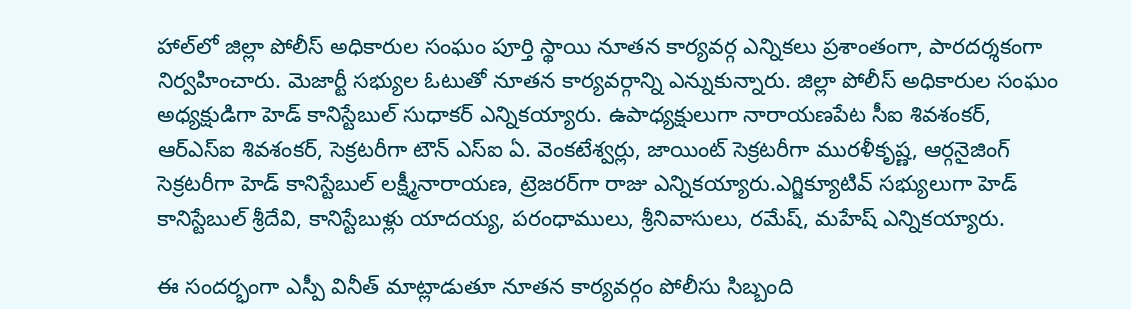హాల్‌లో జిల్లా పోలీస్ అధికారుల సంఘం పూర్తి స్థాయి నూతన కార్యవర్గ ఎన్నికలు ప్రశాంతంగా, పారదర్శకంగా నిర్వహించారు. మెజార్టీ సభ్యుల ఓటుతో నూతన కార్యవర్గాన్ని ఎన్నుకున్నారు. జిల్లా పోలీస్ అధికారుల సంఘం అధ్యక్షుడిగా హెడ్ కానిస్టేబుల్ సుధాకర్ ఎన్నికయ్యారు. ఉపాధ్యక్షులుగా నారాయణపేట సీఐ శివశంకర్, ఆర్‌ఎస్‌ఐ శివశంకర్, సెక్రటరీగా టౌన్ ఎస్‌ఐ ఏ. వెంకటేశ్వర్లు, జాయింట్ సెక్రటరీగా మురళీకృష్ణ, ఆర్గనైజింగ్ సెక్రటరీగా హెడ్ కానిస్టేబుల్ లక్ష్మీనారాయణ, ట్రెజరర్‌గా రాజు ఎన్నికయ్యారు.ఎగ్జిక్యూటివ్ సభ్యులుగా హెడ్ కానిస్టేబుల్ శ్రీదేవి, కానిస్టేబుళ్లు యాదయ్య, పరంధాములు, శ్రీనివాసులు, రమేష్, మహేష్ ఎన్నికయ్యారు.

ఈ సందర్భంగా ఎస్పీ వినీత్ మాట్లాడుతూ నూతన కార్యవర్గం పోలీసు సిబ్బంది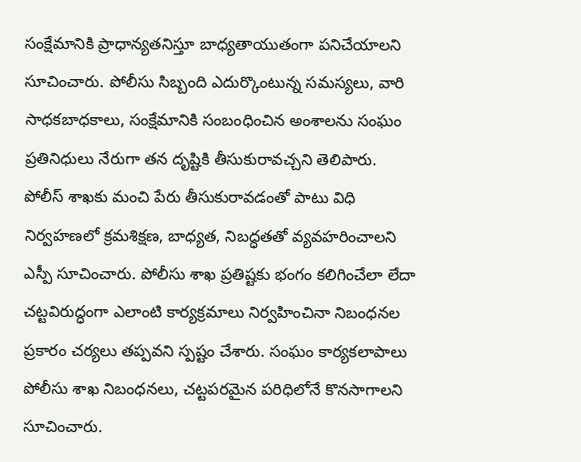సంక్షేమానికి ప్రాధాన్యతనిస్తూ బాధ్యతాయుతంగా పనిచేయాలని సూచించారు. పోలీసు సిబ్బంది ఎదుర్కొంటున్న సమస్యలు, వారి సాధకబాధకాలు, సంక్షేమానికి సంబంధించిన అంశాలను సంఘం ప్రతినిధులు నేరుగా తన దృష్టికి తీసుకురావచ్చని తెలిపారు. పోలీస్ శాఖకు మంచి పేరు తీసుకురావడంతో పాటు విధి నిర్వహణలో క్రమశిక్షణ, బాధ్యత, నిబద్ధతతో వ్యవహరించాలని ఎస్పీ సూచించారు. పోలీసు శాఖ ప్రతిష్టకు భంగం కలిగించేలా లేదా చట్టవిరుద్ధంగా ఎలాంటి కార్యక్రమాలు నిర్వహించినా నిబంధనల ప్రకారం చర్యలు తప్పవని స్పష్టం చేశారు. సంఘం కార్యకలాపాలు పోలీసు శాఖ నిబంధనలు, చట్టపరమైన పరిధిలోనే కొనసాగాలని సూచించారు.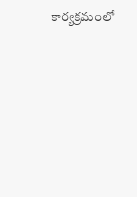కార్యక్రమంలో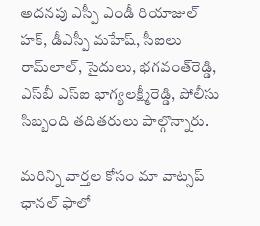అదనపు ఎస్పీ ఎండీ రియాజుల్ హక్, డీఎస్పీ మహేష్, సీఐలు రామ్‌లాల్, సైదులు, భగవంత్‌రెడ్డి, ఎస్‌బీ ఎస్‌ఐ భాగ్యలక్ష్మీరెడ్డి, పోలీసు సిబ్బంది తదితరులు పాల్గొన్నారు.

మ‌రిన్ని వార్త‌ల కోసం మా వాట్స‌ప్ ఛాన‌ల్ ఫాలో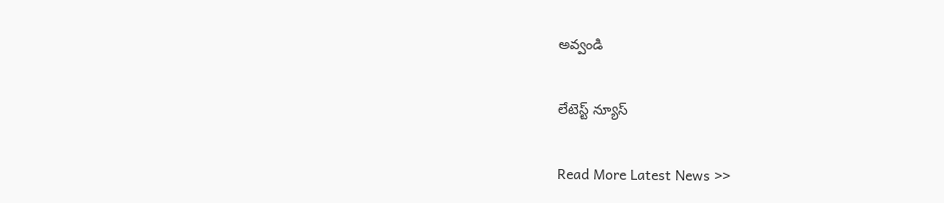అవ్వండి

లేటెస్ట్ న్యూస్‌

Read More Latest News >>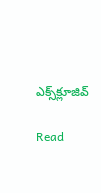ఎక్స్‌క్లూజివ్‌

Read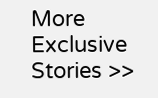More Exclusive Stories >>